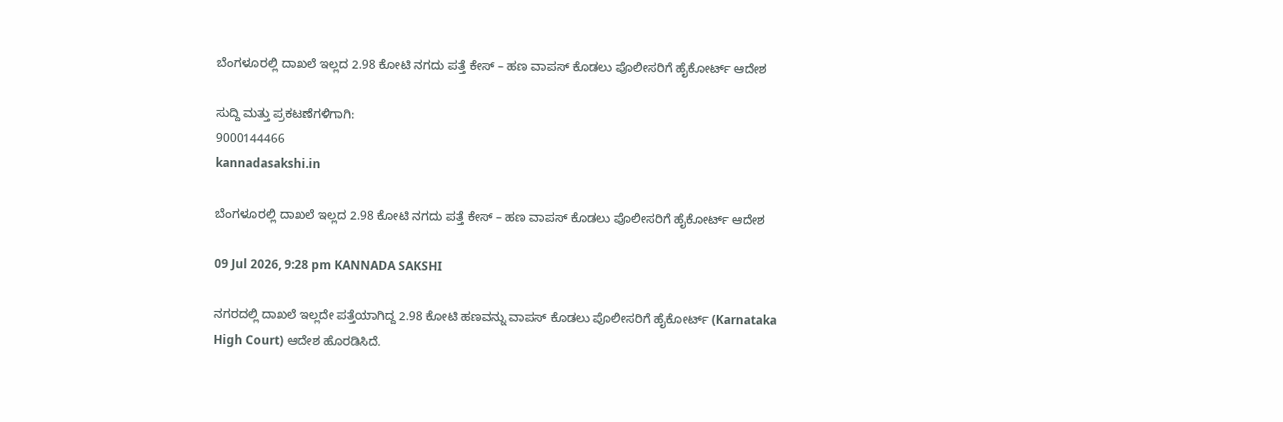ಬೆಂಗಳೂರಲ್ಲಿ ದಾಖಲೆ ಇಲ್ಲದ 2.98 ಕೋಟಿ ನಗದು ಪತ್ತೆ ಕೇಸ್‌ – ಹಣ ವಾಪಸ್‌ ಕೊಡಲು ಪೊಲೀಸರಿಗೆ ಹೈಕೋರ್ಟ್‌ ಆದೇಶ

ಸುದ್ದಿ ಮತ್ತು ಪ್ರಕಟಣೆಗಳಿಗಾಗಿ:
9000144466
kannadasakshi.in

ಬೆಂಗಳೂರಲ್ಲಿ ದಾಖಲೆ ಇಲ್ಲದ 2.98 ಕೋಟಿ ನಗದು ಪತ್ತೆ ಕೇಸ್‌ – ಹಣ ವಾಪಸ್‌ ಕೊಡಲು ಪೊಲೀಸರಿಗೆ ಹೈಕೋರ್ಟ್‌ ಆದೇಶ

09 Jul 2026, 9:28 pm KANNADA SAKSHI

ನಗರದಲ್ಲಿ ದಾಖಲೆ ಇಲ್ಲದೇ ಪತ್ತೆಯಾಗಿದ್ದ 2.98 ಕೋಟಿ ಹಣವನ್ನು ವಾಪಸ್‌ ಕೊಡಲು ಪೊಲೀಸರಿಗೆ ಹೈಕೋರ್ಟ್‌ (Karnataka High Court) ಆದೇಶ ಹೊರಡಿಸಿದೆ.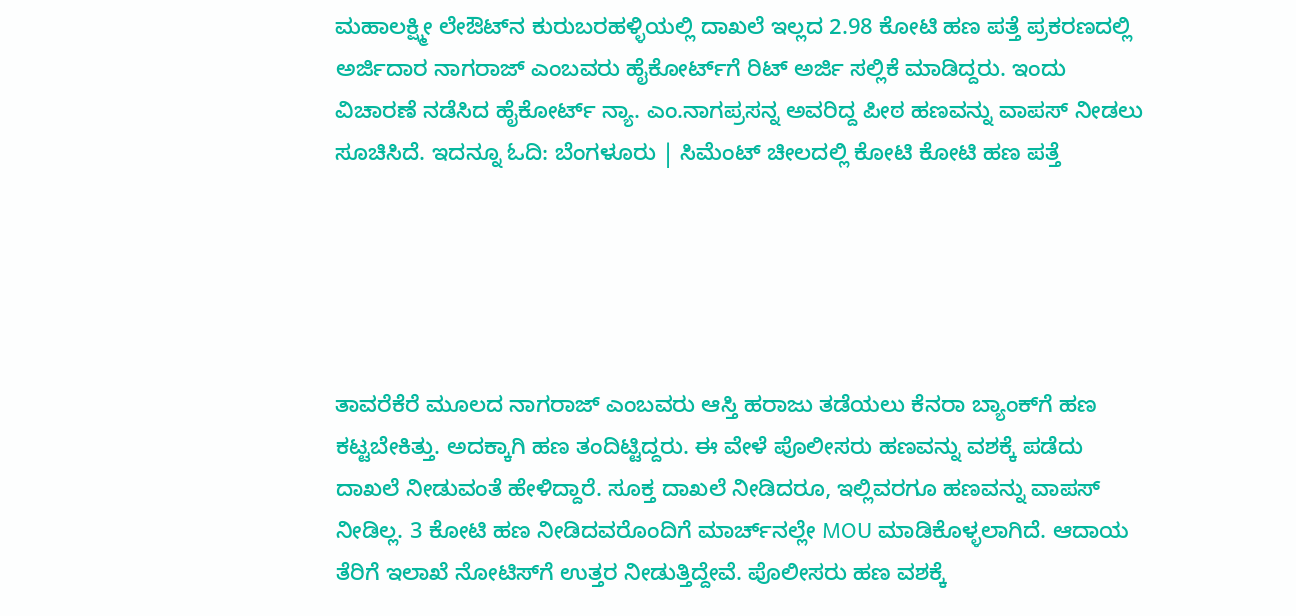ಮಹಾಲಕ್ಷ್ಮೀ ಲೇಔಟ್‌ನ ಕುರುಬರಹಳ್ಳಿಯಲ್ಲಿ ದಾಖಲೆ ಇಲ್ಲದ 2.98 ಕೋಟಿ‌ ಹಣ ಪತ್ತೆ ಪ್ರಕರಣದಲ್ಲಿ ಅರ್ಜಿದಾರ ನಾಗರಾಜ್ ಎಂಬವರು ಹೈಕೋರ್ಟ್‌ಗೆ ರಿಟ್ ಅರ್ಜಿ ಸಲ್ಲಿಕೆ ಮಾಡಿದ್ದರು. ಇಂದು ವಿಚಾರಣೆ ನಡೆಸಿದ ಹೈಕೋರ್ಟ್ ನ್ಯಾ. ಎಂ.ನಾಗಪ್ರಸನ್ನ ಅವರಿದ್ದ ಪೀಠ ಹಣವನ್ನು ವಾಪಸ್ ನೀಡಲು ಸೂಚಿಸಿದೆ. ಇದನ್ನೂ ಓದಿ: ಬೆಂಗಳೂರು | ಸಿಮೆಂಟ್ ಚೀಲದಲ್ಲಿ ಕೋಟಿ ಕೋಟಿ ಹಣ ಪತ್ತೆ





ತಾವರೆಕೆರೆ ಮೂಲದ ನಾಗರಾಜ್ ಎಂಬವರು ಆಸ್ತಿ ಹರಾಜು ತಡೆಯಲು ಕೆನರಾ ಬ್ಯಾಂಕ್‌ಗೆ ಹಣ ಕಟ್ಟಬೇಕಿತ್ತು. ಅದಕ್ಕಾಗಿ ಹಣ ತಂದಿಟ್ಟಿದ್ದರು. ಈ ವೇಳೆ ಪೊಲೀಸರು ಹಣವನ್ನು ವಶಕ್ಕೆ ಪಡೆದು ದಾಖಲೆ ನೀಡುವಂತೆ ಹೇಳಿದ್ದಾರೆ. ಸೂಕ್ತ ದಾಖಲೆ ನೀಡಿದರೂ, ಇಲ್ಲಿವರಗೂ ಹಣವನ್ನು ವಾಪಸ್‌ ನೀಡಿಲ್ಲ. 3 ಕೋಟಿ ಹಣ ನೀಡಿದವರೊಂದಿಗೆ ಮಾರ್ಚ್‌ನಲ್ಲೇ MOU ಮಾಡಿಕೊಳ್ಳಲಾಗಿದೆ. ಆದಾಯ ತೆರಿಗೆ ಇಲಾಖೆ ನೋಟಿಸ್‌ಗೆ ಉತ್ತರ ನೀಡುತ್ತಿದ್ದೇವೆ. ಪೊಲೀಸರು ಹಣ ವಶಕ್ಕೆ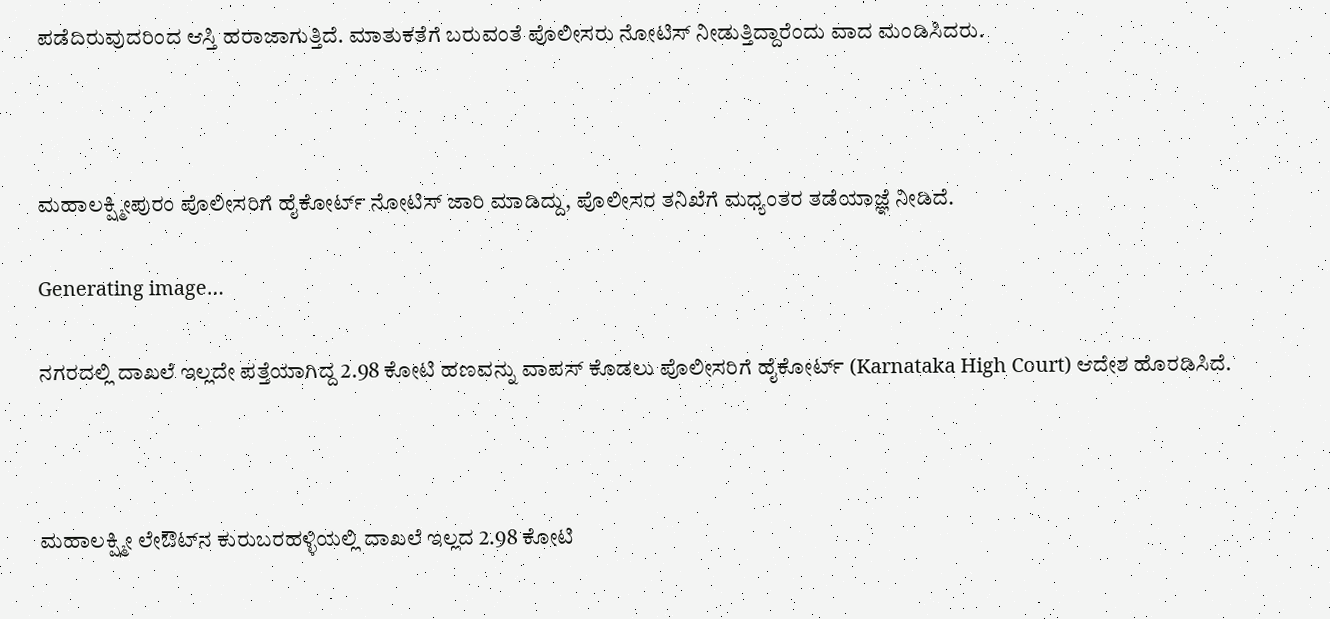ಪಡೆದಿರುವುದರಿಂದ ಆಸ್ತಿ ಹರಾಜಾಗುತ್ತಿದೆ. ಮಾತುಕತೆಗೆ ಬರುವಂತೆ ಪೊಲೀಸರು ನೋಟಿಸ್ ನೀಡುತ್ತಿದ್ದಾರೆಂದು ವಾದ ಮಂಡಿಸಿದರು.



ಮಹಾಲಕ್ಷ್ಮೀಪುರಂ ಪೊಲೀಸರಿಗೆ ಹೈಕೋರ್ಟ್ ನೋಟಿಸ್ ಜಾರಿ ಮಾಡಿದ್ದು, ಪೊಲೀಸರ ತನಿಖೆಗೆ ಮಧ್ಯಂತರ ತಡೆಯಾಜ್ಞೆ ನೀಡಿದೆ.

Generating image…

ನಗರದಲ್ಲಿ ದಾಖಲೆ ಇಲ್ಲದೇ ಪತ್ತೆಯಾಗಿದ್ದ 2.98 ಕೋಟಿ ಹಣವನ್ನು ವಾಪಸ್‌ ಕೊಡಲು ಪೊಲೀಸರಿಗೆ ಹೈಕೋರ್ಟ್‌ (Karnataka High Court) ಆದೇಶ ಹೊರಡಿಸಿದೆ.



ಮಹಾಲಕ್ಷ್ಮೀ ಲೇಔಟ್‌ನ ಕುರುಬರಹಳ್ಳಿಯಲ್ಲಿ ದಾಖಲೆ ಇಲ್ಲದ 2.98 ಕೋಟಿ‌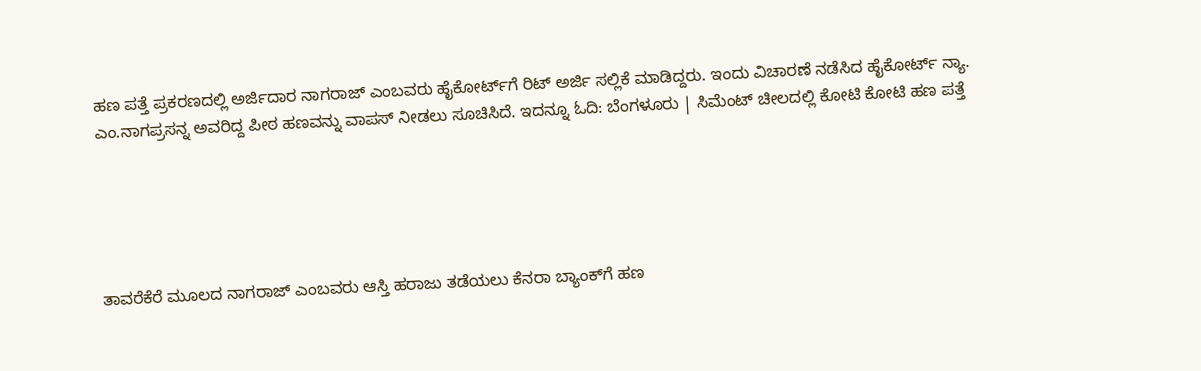ಹಣ ಪತ್ತೆ ಪ್ರಕರಣದಲ್ಲಿ ಅರ್ಜಿದಾರ ನಾಗರಾಜ್ ಎಂಬವರು ಹೈಕೋರ್ಟ್‌ಗೆ ರಿಟ್ ಅರ್ಜಿ ಸಲ್ಲಿಕೆ ಮಾಡಿದ್ದರು. ಇಂದು ವಿಚಾರಣೆ ನಡೆಸಿದ ಹೈಕೋರ್ಟ್ ನ್ಯಾ. ಎಂ.ನಾಗಪ್ರಸನ್ನ ಅವರಿದ್ದ ಪೀಠ ಹಣವನ್ನು ವಾಪಸ್ ನೀಡಲು ಸೂಚಿಸಿದೆ. ಇದನ್ನೂ ಓದಿ: ಬೆಂಗಳೂರು | ಸಿಮೆಂಟ್ ಚೀಲದಲ್ಲಿ ಕೋಟಿ ಕೋಟಿ ಹಣ ಪತ್ತೆ





ತಾವರೆಕೆರೆ ಮೂಲದ ನಾಗರಾಜ್ ಎಂಬವರು ಆಸ್ತಿ ಹರಾಜು ತಡೆಯಲು ಕೆನರಾ ಬ್ಯಾಂಕ್‌ಗೆ ಹಣ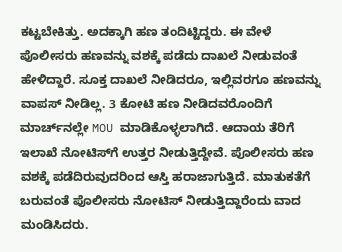ಕಟ್ಟಬೇಕಿತ್ತು. ಅದಕ್ಕಾಗಿ ಹಣ ತಂದಿಟ್ಟಿದ್ದರು. ಈ ವೇಳೆ ಪೊಲೀಸರು ಹಣವನ್ನು ವಶಕ್ಕೆ ಪಡೆದು ದಾಖಲೆ ನೀಡುವಂತೆ ಹೇಳಿದ್ದಾರೆ. ಸೂಕ್ತ ದಾಖಲೆ ನೀಡಿದರೂ, ಇಲ್ಲಿವರಗೂ ಹಣವನ್ನು ವಾಪಸ್‌ ನೀಡಿಲ್ಲ. 3 ಕೋಟಿ ಹಣ ನೀಡಿದವರೊಂದಿಗೆ ಮಾರ್ಚ್‌ನಲ್ಲೇ MOU ಮಾಡಿಕೊಳ್ಳಲಾಗಿದೆ. ಆದಾಯ ತೆರಿಗೆ ಇಲಾಖೆ ನೋಟಿಸ್‌ಗೆ ಉತ್ತರ ನೀಡುತ್ತಿದ್ದೇವೆ. ಪೊಲೀಸರು ಹಣ ವಶಕ್ಕೆ ಪಡೆದಿರುವುದರಿಂದ ಆಸ್ತಿ ಹರಾಜಾಗುತ್ತಿದೆ. ಮಾತುಕತೆಗೆ ಬರುವಂತೆ ಪೊಲೀಸರು ನೋಟಿಸ್ ನೀಡುತ್ತಿದ್ದಾರೆಂದು ವಾದ ಮಂಡಿಸಿದರು.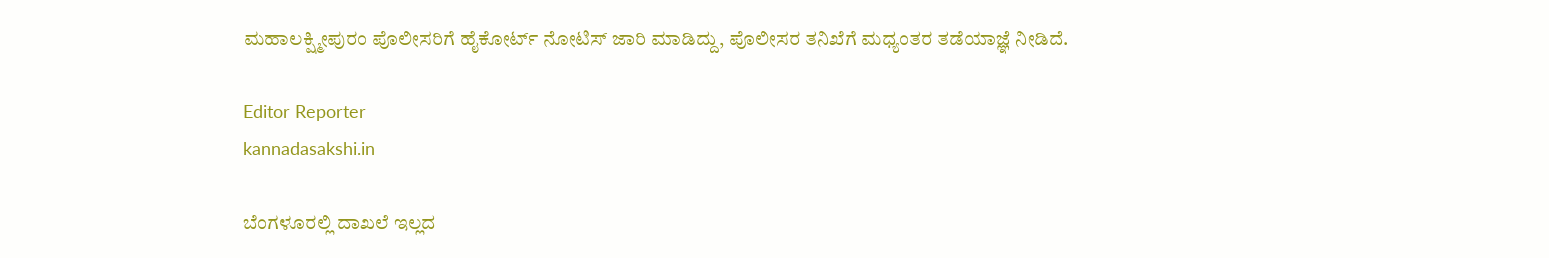ಮಹಾಲಕ್ಷ್ಮೀಪುರಂ ಪೊಲೀಸರಿಗೆ ಹೈಕೋರ್ಟ್ ನೋಟಿಸ್ ಜಾರಿ ಮಾಡಿದ್ದು, ಪೊಲೀಸರ ತನಿಖೆಗೆ ಮಧ್ಯಂತರ ತಡೆಯಾಜ್ಞೆ ನೀಡಿದೆ.

Editor Reporter
kannadasakshi.in

ಬೆಂಗಳೂರಲ್ಲಿ ದಾಖಲೆ ಇಲ್ಲದ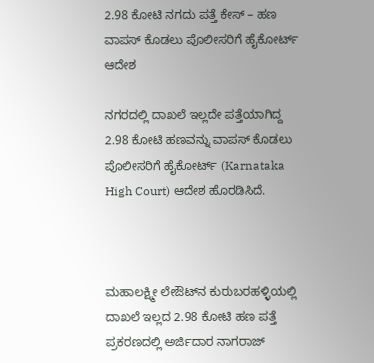2.98 ಕೋಟಿ ನಗದು ಪತ್ತೆ ಕೇಸ್‌ – ಹಣ ವಾಪಸ್‌ ಕೊಡಲು ಪೊಲೀಸರಿಗೆ ಹೈಕೋರ್ಟ್‌ ಆದೇಶ

ನಗರದಲ್ಲಿ ದಾಖಲೆ ಇಲ್ಲದೇ ಪತ್ತೆಯಾಗಿದ್ದ 2.98 ಕೋಟಿ ಹಣವನ್ನು ವಾಪಸ್‌ ಕೊಡಲು ಪೊಲೀಸರಿಗೆ ಹೈಕೋರ್ಟ್‌ (Karnataka High Court) ಆದೇಶ ಹೊರಡಿಸಿದೆ.



ಮಹಾಲಕ್ಷ್ಮೀ ಲೇಔಟ್‌ನ ಕುರುಬರಹಳ್ಳಿಯಲ್ಲಿ ದಾಖಲೆ ಇಲ್ಲದ 2.98 ಕೋಟಿ‌ ಹಣ ಪತ್ತೆ ಪ್ರಕರಣದಲ್ಲಿ ಅರ್ಜಿದಾರ ನಾಗರಾಜ್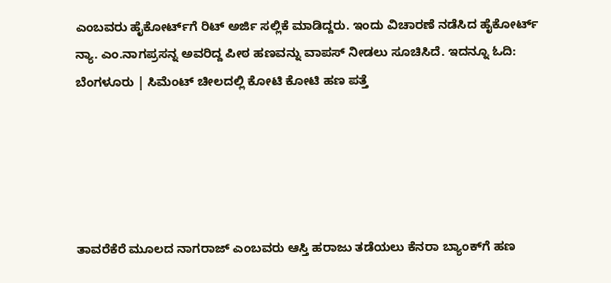ಎಂಬವರು ಹೈಕೋರ್ಟ್‌ಗೆ ರಿಟ್ ಅರ್ಜಿ ಸಲ್ಲಿಕೆ ಮಾಡಿದ್ದರು. ಇಂದು ವಿಚಾರಣೆ ನಡೆಸಿದ ಹೈಕೋರ್ಟ್ ನ್ಯಾ. ಎಂ.ನಾಗಪ್ರಸನ್ನ ಅವರಿದ್ದ ಪೀಠ ಹಣವನ್ನು ವಾಪಸ್ ನೀಡಲು ಸೂಚಿಸಿದೆ. ಇದನ್ನೂ ಓದಿ: ಬೆಂಗಳೂರು | ಸಿಮೆಂಟ್ ಚೀಲದಲ್ಲಿ ಕೋಟಿ ಕೋಟಿ ಹಣ ಪತ್ತೆ





ತಾವರೆಕೆರೆ ಮೂಲದ ನಾಗರಾಜ್ ಎಂಬವರು ಆಸ್ತಿ ಹರಾಜು ತಡೆಯಲು ಕೆನರಾ ಬ್ಯಾಂಕ್‌ಗೆ ಹಣ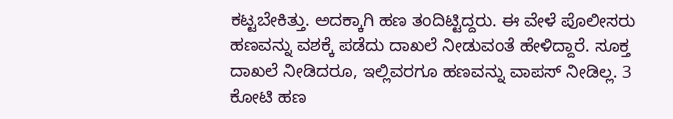ಕಟ್ಟಬೇಕಿತ್ತು. ಅದಕ್ಕಾಗಿ ಹಣ ತಂದಿಟ್ಟಿದ್ದರು. ಈ ವೇಳೆ ಪೊಲೀಸರು ಹಣವನ್ನು ವಶಕ್ಕೆ ಪಡೆದು ದಾಖಲೆ ನೀಡುವಂತೆ ಹೇಳಿದ್ದಾರೆ. ಸೂಕ್ತ ದಾಖಲೆ ನೀಡಿದರೂ, ಇಲ್ಲಿವರಗೂ ಹಣವನ್ನು ವಾಪಸ್‌ ನೀಡಿಲ್ಲ. 3 ಕೋಟಿ ಹಣ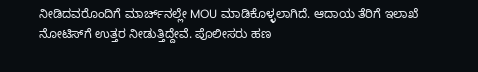ನೀಡಿದವರೊಂದಿಗೆ ಮಾರ್ಚ್‌ನಲ್ಲೇ MOU ಮಾಡಿಕೊಳ್ಳಲಾಗಿದೆ. ಆದಾಯ ತೆರಿಗೆ ಇಲಾಖೆ ನೋಟಿಸ್‌ಗೆ ಉತ್ತರ ನೀಡುತ್ತಿದ್ದೇವೆ. ಪೊಲೀಸರು ಹಣ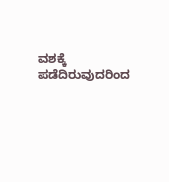ವಶಕ್ಕೆ ಪಡೆದಿರುವುದರಿಂದ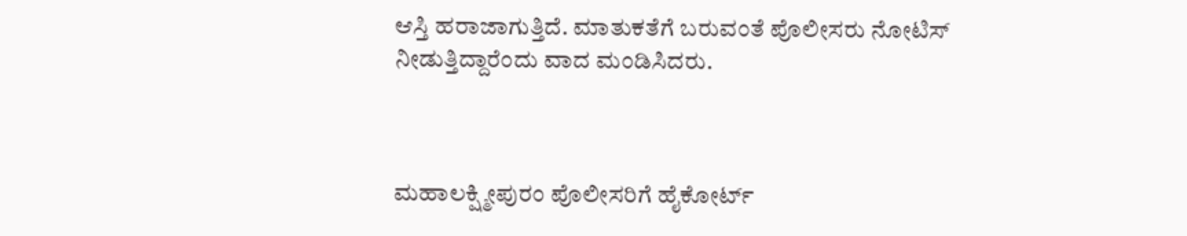ಆಸ್ತಿ ಹರಾಜಾಗುತ್ತಿದೆ. ಮಾತುಕತೆಗೆ ಬರುವಂತೆ ಪೊಲೀಸರು ನೋಟಿಸ್ ನೀಡುತ್ತಿದ್ದಾರೆಂದು ವಾದ ಮಂಡಿಸಿದರು.



ಮಹಾಲಕ್ಷ್ಮೀಪುರಂ ಪೊಲೀಸರಿಗೆ ಹೈಕೋರ್ಟ್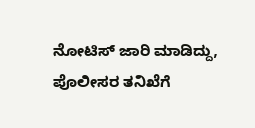ನೋಟಿಸ್ ಜಾರಿ ಮಾಡಿದ್ದು, ಪೊಲೀಸರ ತನಿಖೆಗೆ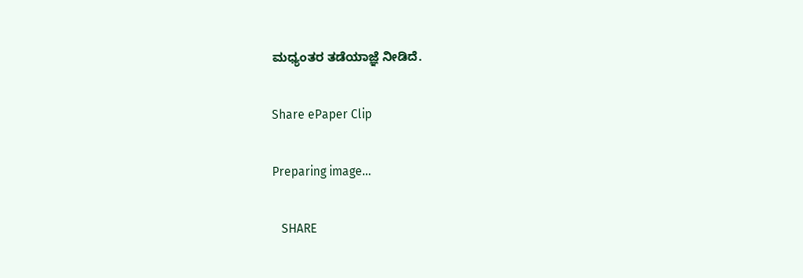ಮಧ್ಯಂತರ ತಡೆಯಾಜ್ಞೆ ನೀಡಿದೆ.

Share ePaper Clip

Preparing image...

   SHARE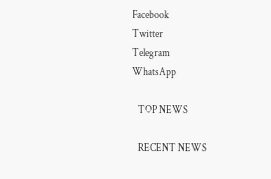Facebook
Twitter
Telegram
WhatsApp

   TOP NEWS

   RECENT NEWS